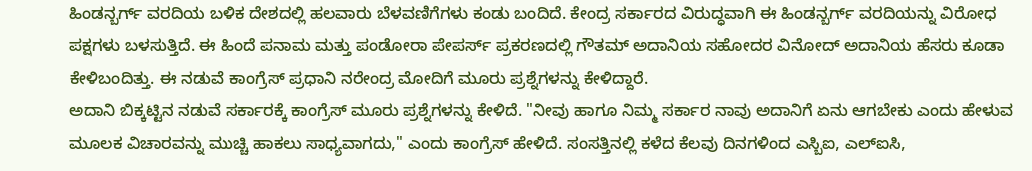ಹಿಂಡನ್ಬರ್ಗ್ ವರದಿಯ ಬಳಿಕ ದೇಶದಲ್ಲಿ ಹಲವಾರು ಬೆಳವಣಿಗೆಗಳು ಕಂಡು ಬಂದಿದೆ. ಕೇಂದ್ರ ಸರ್ಕಾರದ ವಿರುದ್ಧವಾಗಿ ಈ ಹಿಂಡನ್ಬರ್ಗ್ ವರದಿಯನ್ನು ವಿರೋಧ ಪಕ್ಷಗಳು ಬಳಸುತ್ತಿದೆ. ಈ ಹಿಂದೆ ಪನಾಮ ಮತ್ತು ಪಂಡೋರಾ ಪೇಪರ್ಸ್ ಪ್ರಕರಣದಲ್ಲಿ ಗೌತಮ್ ಅದಾನಿಯ ಸಹೋದರ ವಿನೋದ್ ಅದಾನಿಯ ಹೆಸರು ಕೂಡಾ ಕೇಳಿಬಂದಿತ್ತು. ಈ ನಡುವೆ ಕಾಂಗ್ರೆಸ್ ಪ್ರಧಾನಿ ನರೇಂದ್ರ ಮೋದಿಗೆ ಮೂರು ಪ್ರಶ್ನೆಗಳನ್ನು ಕೇಳಿದ್ದಾರೆ.
ಅದಾನಿ ಬಿಕ್ಕಟ್ಟಿನ ನಡುವೆ ಸರ್ಕಾರಕ್ಕೆ ಕಾಂಗ್ರೆಸ್ ಮೂರು ಪ್ರಶ್ನೆಗಳನ್ನು ಕೇಳಿದೆ. "ನೀವು ಹಾಗೂ ನಿಮ್ಮ ಸರ್ಕಾರ ನಾವು ಅದಾನಿಗೆ ಏನು ಆಗಬೇಕು ಎಂದು ಹೇಳುವ ಮೂಲಕ ವಿಚಾರವನ್ನು ಮುಚ್ಚಿ ಹಾಕಲು ಸಾಧ್ಯವಾಗದು," ಎಂದು ಕಾಂಗ್ರೆಸ್ ಹೇಳಿದೆ. ಸಂಸತ್ತಿನಲ್ಲಿ ಕಳೆದ ಕೆಲವು ದಿನಗಳಿಂದ ಎಸ್ಬಿಐ, ಎಲ್ಐಸಿ,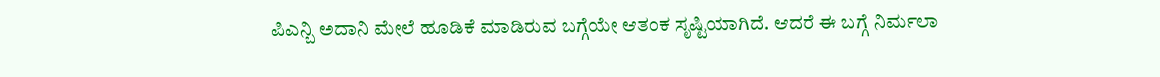ಪಿಎನ್ಬಿ ಅದಾನಿ ಮೇಲೆ ಹೂಡಿಕೆ ಮಾಡಿರುವ ಬಗ್ಗೆಯೇ ಆತಂಕ ಸೃಷ್ಟಿಯಾಗಿದೆ. ಆದರೆ ಈ ಬಗ್ಗೆ ನಿರ್ಮಲಾ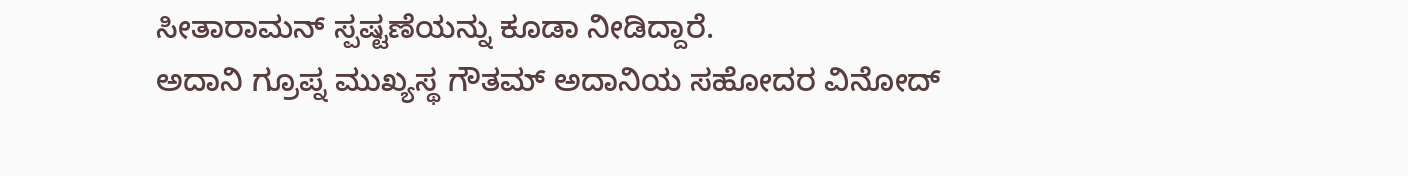ಸೀತಾರಾಮನ್ ಸ್ಪಷ್ಟಣೆಯನ್ನು ಕೂಡಾ ನೀಡಿದ್ದಾರೆ.
ಅದಾನಿ ಗ್ರೂಪ್ನ ಮುಖ್ಯಸ್ಥ ಗೌತಮ್ ಅದಾನಿಯ ಸಹೋದರ ವಿನೋದ್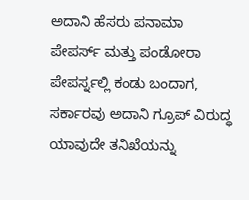ಅದಾನಿ ಹೆಸರು ಪನಾಮಾ ಪೇಪರ್ಸ್ ಮತ್ತು ಪಂಡೋರಾ ಪೇಪರ್ಸ್ನಲ್ಲಿ ಕಂಡು ಬಂದಾಗ, ಸರ್ಕಾರವು ಅದಾನಿ ಗ್ರೂಪ್ ವಿರುದ್ಧ ಯಾವುದೇ ತನಿಖೆಯನ್ನು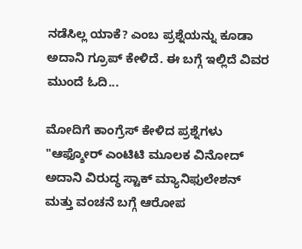ನಡೆಸಿಲ್ಲ ಯಾಕೆ? ಎಂಬ ಪ್ರಶ್ನೆಯನ್ನು ಕೂಡಾ ಅದಾನಿ ಗ್ರೂಪ್ ಕೇಳಿದೆ. ಈ ಬಗ್ಗೆ ಇಲ್ಲಿದೆ ವಿವರ ಮುಂದೆ ಓದಿ...

ಮೋದಿಗೆ ಕಾಂಗ್ರೆಸ್ ಕೇಳಿದ ಪ್ರಶ್ನೆಗಳು
"ಆಫ್ಶೋರ್ ಎಂಟಿಟಿ ಮೂಲಕ ವಿನೋದ್ ಅದಾನಿ ವಿರುದ್ಧ ಸ್ಟಾಕ್ ಮ್ಯಾನಿಫುಲೇಶನ್ ಮತ್ತು ವಂಚನೆ ಬಗ್ಗೆ ಆರೋಪ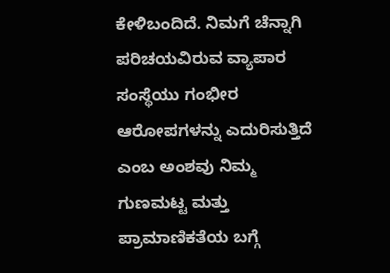ಕೇಳಿಬಂದಿದೆ. ನಿಮಗೆ ಚೆನ್ನಾಗಿ ಪರಿಚಯವಿರುವ ವ್ಯಾಪಾರ ಸಂಸ್ಥೆಯು ಗಂಭೀರ ಆರೋಪಗಳನ್ನು ಎದುರಿಸುತ್ತಿದೆ ಎಂಬ ಅಂಶವು ನಿಮ್ಮ ಗುಣಮಟ್ಟ ಮತ್ತು ಪ್ರಾಮಾಣಿಕತೆಯ ಬಗ್ಗೆ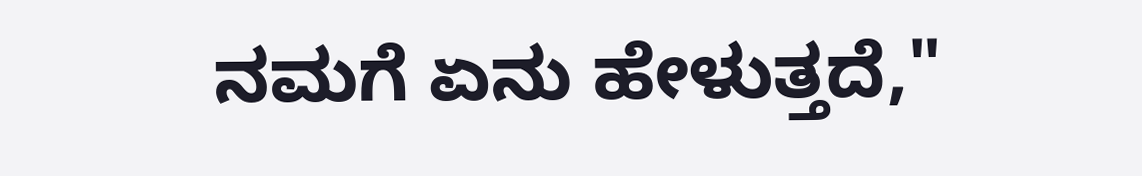ನಮಗೆ ಏನು ಹೇಳುತ್ತದೆ,"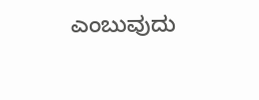ಎಂಬುವುದು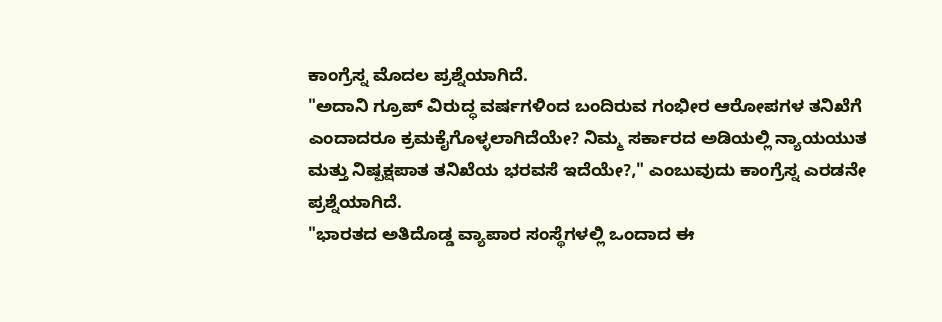ಕಾಂಗ್ರೆಸ್ನ ಮೊದಲ ಪ್ರಶ್ನೆಯಾಗಿದೆ.
"ಅದಾನಿ ಗ್ರೂಪ್ ವಿರುದ್ಧ ವರ್ಷಗಳಿಂದ ಬಂದಿರುವ ಗಂಭೀರ ಆರೋಪಗಳ ತನಿಖೆಗೆ ಎಂದಾದರೂ ಕ್ರಮಕೈಗೊಳ್ಳಲಾಗಿದೆಯೇ? ನಿಮ್ಮ ಸರ್ಕಾರದ ಅಡಿಯಲ್ಲಿ ನ್ಯಾಯಯುತ ಮತ್ತು ನಿಷ್ಪಕ್ಷಪಾತ ತನಿಖೆಯ ಭರವಸೆ ಇದೆಯೇ?," ಎಂಬುವುದು ಕಾಂಗ್ರೆಸ್ನ ಎರಡನೇ ಪ್ರಶ್ನೆಯಾಗಿದೆ.
"ಭಾರತದ ಅತಿದೊಡ್ಡ ವ್ಯಾಪಾರ ಸಂಸ್ಥೆಗಳಲ್ಲಿ ಒಂದಾದ ಈ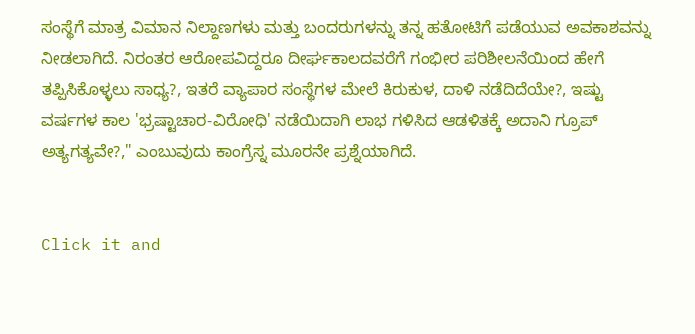ಸಂಸ್ಥೆಗೆ ಮಾತ್ರ ವಿಮಾನ ನಿಲ್ದಾಣಗಳು ಮತ್ತು ಬಂದರುಗಳನ್ನು ತನ್ನ ಹತೋಟಿಗೆ ಪಡೆಯುವ ಅವಕಾಶವನ್ನು ನೀಡಲಾಗಿದೆ. ನಿರಂತರ ಆರೋಪವಿದ್ದರೂ ದೀರ್ಘಕಾಲದವರೆಗೆ ಗಂಭೀರ ಪರಿಶೀಲನೆಯಿಂದ ಹೇಗೆ ತಪ್ಪಿಸಿಕೊಳ್ಳಲು ಸಾಧ್ಯ?, ಇತರೆ ವ್ಯಾಪಾರ ಸಂಸ್ಥೆಗಳ ಮೇಲೆ ಕಿರುಕುಳ, ದಾಳಿ ನಡೆದಿದೆಯೇ?, ಇಷ್ಟು ವರ್ಷಗಳ ಕಾಲ 'ಭ್ರಷ್ಟಾಚಾರ-ವಿರೋಧಿ' ನಡೆಯಿದಾಗಿ ಲಾಭ ಗಳಿಸಿದ ಆಡಳಿತಕ್ಕೆ ಅದಾನಿ ಗ್ರೂಪ್ ಅತ್ಯಗತ್ಯವೇ?," ಎಂಬುವುದು ಕಾಂಗ್ರೆಸ್ನ ಮೂರನೇ ಪ್ರಶ್ನೆಯಾಗಿದೆ.


Click it and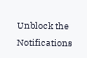Unblock the Notifications